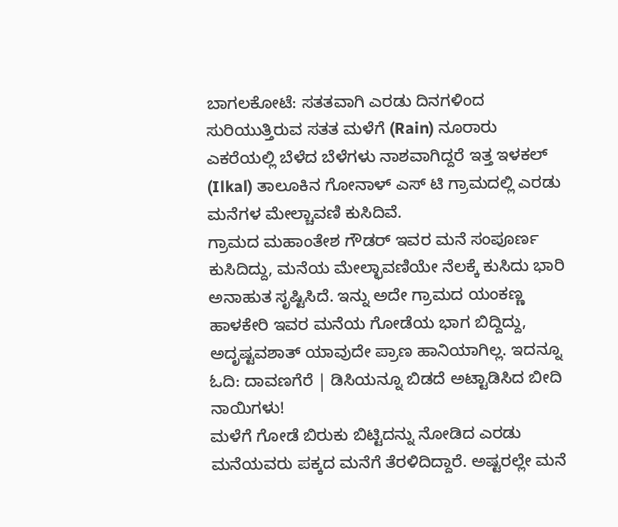ಬಾಗಲಕೋಟೆ: ಸತತವಾಗಿ ಎರಡು ದಿನಗಳಿಂದ ಸುರಿಯುತ್ತಿರುವ ಸತತ ಮಳೆಗೆ (Rain) ನೂರಾರು ಎಕರೆಯಲ್ಲಿ ಬೆಳೆದ ಬೆಳೆಗಳು ನಾಶವಾಗಿದ್ದರೆ ಇತ್ತ ಇಳಕಲ್ (Ilkal) ತಾಲೂಕಿನ ಗೋನಾಳ್ ಎಸ್ ಟಿ ಗ್ರಾಮದಲ್ಲಿ ಎರಡು ಮನೆಗಳ ಮೇಲ್ಚಾವಣಿ ಕುಸಿದಿವೆ.
ಗ್ರಾಮದ ಮಹಾಂತೇಶ ಗೌಡರ್ ಇವರ ಮನೆ ಸಂಪೂರ್ಣ ಕುಸಿದಿದ್ದು, ಮನೆಯ ಮೇಲ್ಛಾವಣಿಯೇ ನೆಲಕ್ಕೆ ಕುಸಿದು ಭಾರಿ ಅನಾಹುತ ಸೃಷ್ಟಿಸಿದೆ. ಇನ್ನು ಅದೇ ಗ್ರಾಮದ ಯಂಕಣ್ಣ ಹಾಳಕೇರಿ ಇವರ ಮನೆಯ ಗೋಡೆಯ ಭಾಗ ಬಿದ್ದಿದ್ದು, ಅದೃಷ್ಟವಶಾತ್ ಯಾವುದೇ ಪ್ರಾಣ ಹಾನಿಯಾಗಿಲ್ಲ. ಇದನ್ನೂ ಓದಿ: ದಾವಣಗೆರೆ | ಡಿಸಿಯನ್ನೂ ಬಿಡದೆ ಅಟ್ಟಾಡಿಸಿದ ಬೀದಿ ನಾಯಿಗಳು!
ಮಳೆಗೆ ಗೋಡೆ ಬಿರುಕು ಬಿಟ್ಟಿದನ್ನು ನೋಡಿದ ಎರಡು ಮನೆಯವರು ಪಕ್ಕದ ಮನೆಗೆ ತೆರಳಿದಿದ್ದಾರೆ. ಅಷ್ಟರಲ್ಲೇ ಮನೆ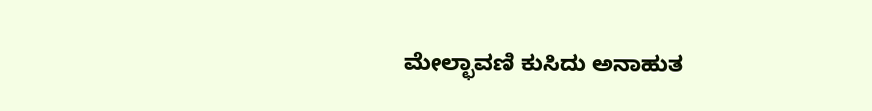ಮೇಲ್ಛಾವಣಿ ಕುಸಿದು ಅನಾಹುತ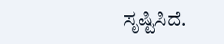ಸೃಷ್ಟಿಸಿದೆ.